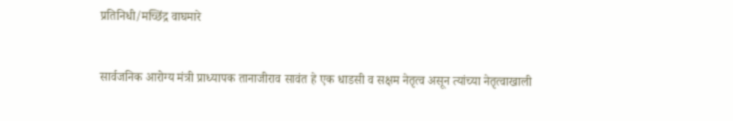प्रतिनिधी/मच्छिंद्र वाघमारे


सार्वजनिक आरोग्य मंत्री प्राध्यापक तानाजीराव सावंत हे एक धाडसी व सक्षम नेतृत्व असून त्यांच्या नेतृत्वाखाली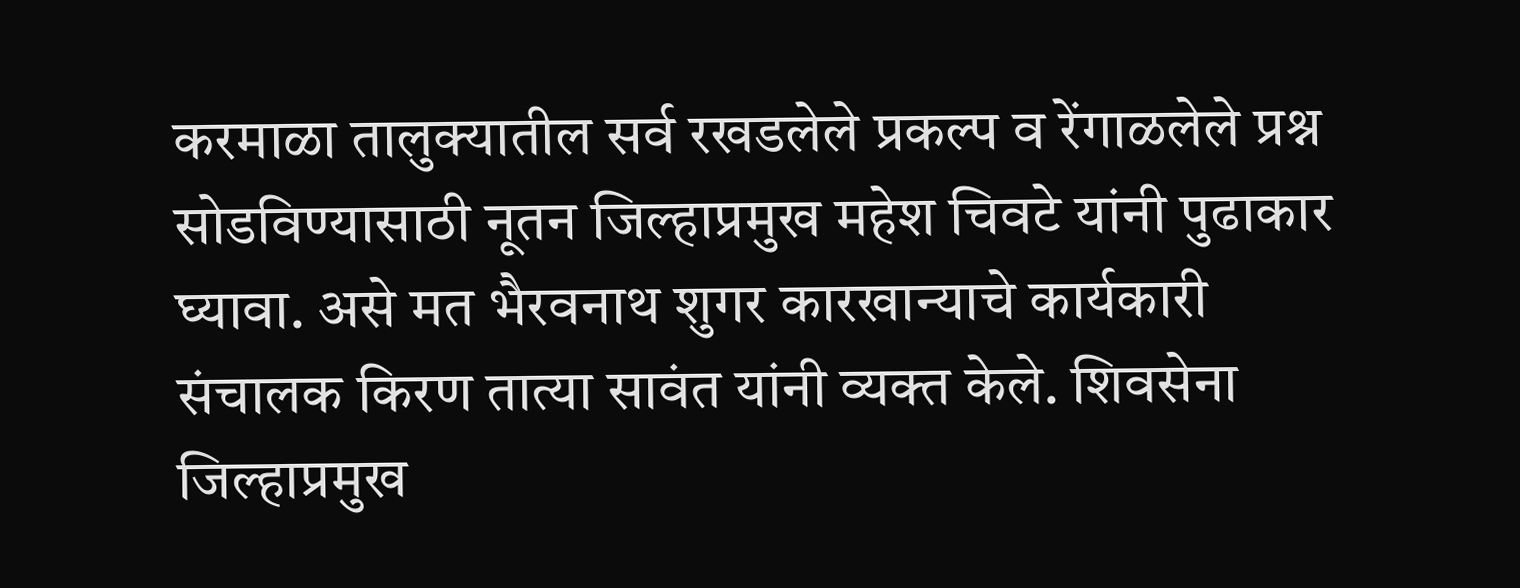करमाळा तालुक्यातील सर्व रखडलेले प्रकल्प व रेंगाळलेले प्रश्न सोडविण्यासाठी नूतन जिल्हाप्रमुख महेश चिवटे यांनी पुढाकार घ्यावा. असे मत भैरवनाथ शुगर कारखान्याचे कार्यकारी संचालक किरण तात्या सावंत यांनी व्यक्त केले. शिवसेना जिल्हाप्रमुख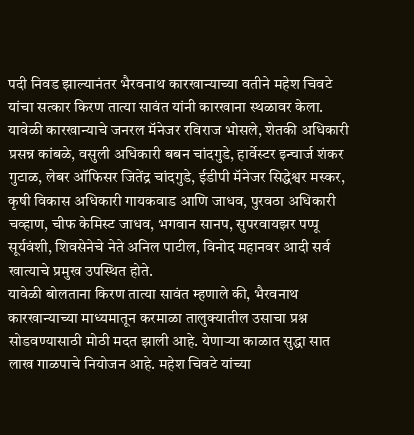पदी निवड झाल्यानंतर भैरवनाथ कारखान्याच्या वतीने महेश चिवटे यांचा सत्कार किरण तात्या सावंत यांनी कारखाना स्थळावर केला.
यावेळी कारखान्याचे जनरल मॅनेजर रविराज भोसले, शेतकी अधिकारी प्रसन्न कांबळे, वसुली अधिकारी बबन चांदगुडे, हार्वेस्टर इन्चार्ज शंकर गुटाळ, लेबर ऑफिसर जितेंद्र चांदगुडे, ईडीपी मॅनेजर सिद्धेश्वर मस्कर, कृषी विकास अधिकारी गायकवाड आणि जाधव, पुरवठा अधिकारी चव्हाण, चीफ केमिस्ट जाधव, भगवान सानप, सुपरवायझर पप्पू सूर्यवंशी, शिवसेनेचे नेते अनिल पाटील, विनोद महानवर आदी सर्व खात्याचे प्रमुख उपस्थित होते.
यावेळी बोलताना किरण तात्या सावंत म्हणाले की, भैरवनाथ कारखान्याच्या माध्यमातून करमाळा तालुक्यातील उसाचा प्रश्न सोडवण्यासाठी मोठी मदत झाली आहे. येणाऱ्या काळात सुद्धा सात लाख गाळपाचे नियोजन आहे. महेश चिवटे यांच्या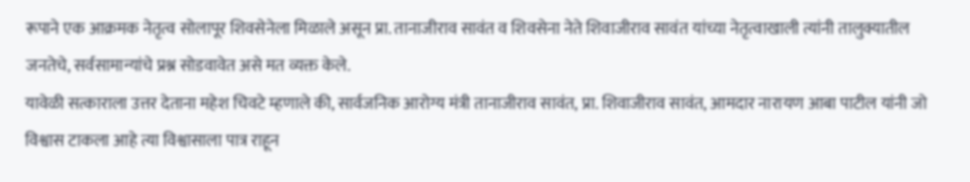रूपाने एक आक्रमक नेतृत्व सोलापूर शिवसेनेला मिळाले असून प्रा. तानाजीराव सावंत व शिवसेना नेते शिवाजीराव सावंत यांच्या नेतृत्वाखाली त्यांनी तालुक्यातील जनतेचे, सर्वसामान्यांचे प्रश्न सोडवावेत असे मत व्यक्त केले.
यावेळी सत्काराला उत्तर देताना महेश चिवटे म्हणाले की, सार्वजनिक आरोग्य मंत्री तानाजीराव सावंत, प्रा. शिवाजीराव सावंत, आमदार नारायण आबा पाटील यांनी जो विश्वास टाकला आहे त्या विश्वासाला पात्र राहून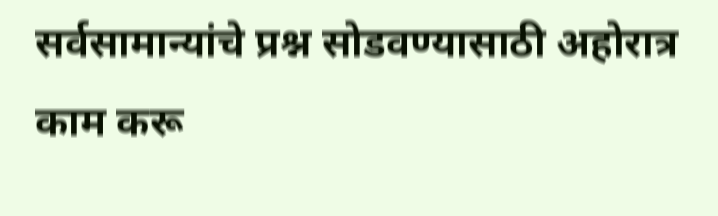सर्वसामान्यांचे प्रश्न सोडवण्यासाठी अहोरात्र काम करू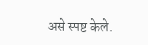असे स्पष्ट केले.